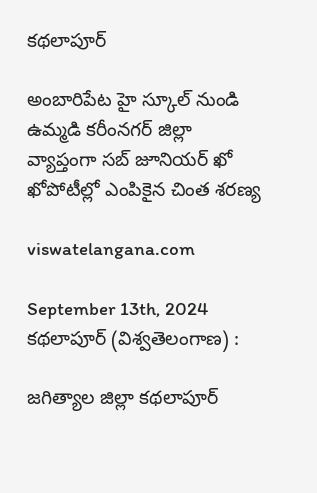కథలాపూర్

అంబారిపేట హై స్కూల్ నుండి ఉమ్మడి కరీంనగర్ జిల్లా వ్యాప్తంగా సబ్ జూనియర్ ఖో ఖోపోటీల్లో ఎంపికైన చింత శరణ్య

viswatelangana.com

September 13th, 2024
కథలాపూర్ (విశ్వతెలంగాణ) :

జగిత్యాల జిల్లా కథలాపూర్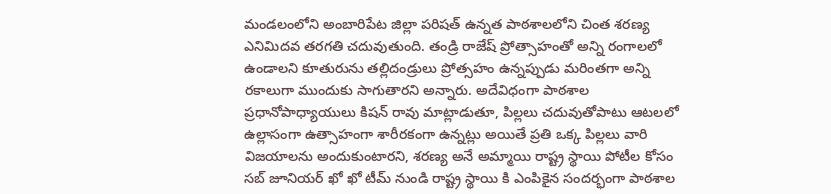మండలంలోని అంబారిపేట జిల్లా పరిషత్ ఉన్నత పాఠశాలలోని చింత శరణ్య ఎనిమిదవ తరగతి చదువుతుంది. తండ్రి రాజేష్ ప్రోత్సాహంతో అన్ని రంగాలలో ఉండాలని కూతురును తల్లిదండ్రులు ప్రోత్సహం ఉన్నప్పుడు మరింతగా అన్ని రకాలుగా ముందుకు సాగుతారని అన్నారు. అదేవిధంగా పాఠశాల ప్రధానోపాధ్యాయులు కిషన్ రావు మాట్లాడుతూ, పిల్లలు చదువుతోపాటు ఆటలలో ఉల్లాసంగా ఉత్సాహంగా శారీరకంగా ఉన్నట్లు అయితే ప్రతి ఒక్క పిల్లలు వారి విజయాలను అందుకుంటారని, శరణ్య అనే అమ్మాయి రాష్ట్ర స్థాయి పోటీల కోసం సబ్ జూనియర్ ఖో ఖో టీమ్ నుండి రాష్ట్ర స్థాయి కి ఎంపికైన సందర్భంగా పాఠశాల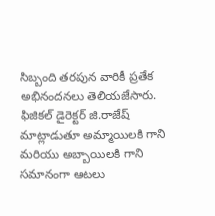సిబ్బంది తరపున వారికీ ప్రతేక అభినందనలు తెలియజేసారు. ఫిజికల్ డైరెక్టర్ జి.రాజేష్ మాట్లాడుతూ అమ్మాయిలకి గాని మరియు అబ్బాయిలకి గాని సమానంగా ఆటలు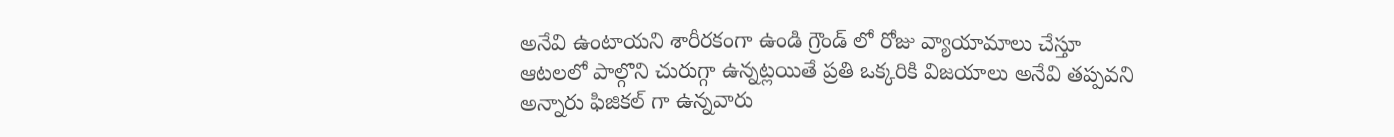అనేవి ఉంటాయని శారీరకంగా ఉండి గ్రౌండ్ లో రోజు వ్యాయామాలు చేస్తూ ఆటలలో పాల్గొని చురుగ్గా ఉన్నట్లయితే ప్రతి ఒక్కరికి విజయాలు అనేవి తప్పవని అన్నారు ఫిజికల్ గా ఉన్నవారు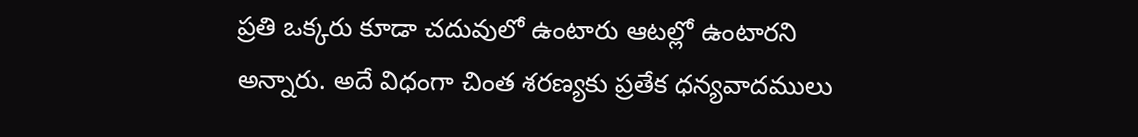ప్రతి ఒక్కరు కూడా చదువులో ఉంటారు ఆటల్లో ఉంటారని అన్నారు. అదే విధంగా చింత శరణ్యకు ప్రతేక ధన్యవాదములు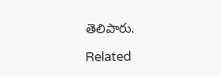తెలిపారు.

Related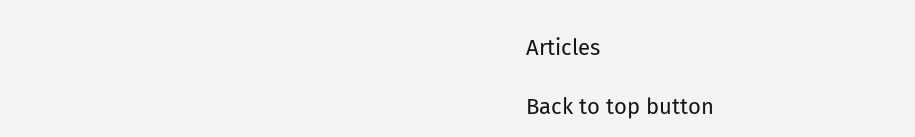Articles

Back to top button